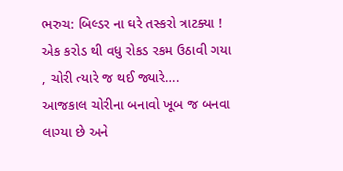ભરુચ: બિલ્ડર ના ઘરે તસ્કરો ત્રાટક્યા ! એક કરોડ થી વધુ રોકડ રકમ ઉઠાવી ગયા , ચોરી ત્યારે જ થઈ જ્યારે….
આજકાલ ચોરીના બનાવો ખૂબ જ બનવા લાગ્યા છે અને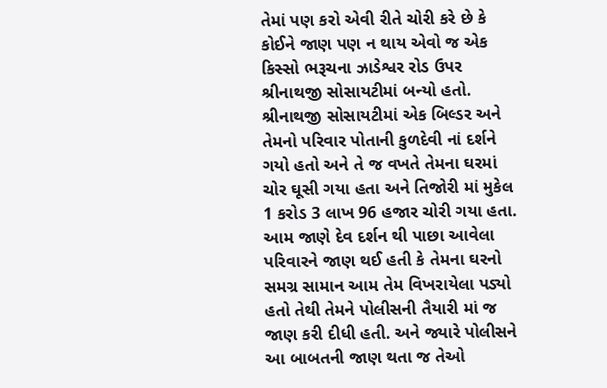તેમાં પણ કરો એવી રીતે ચોરી કરે છે કે કોઈને જાણ પણ ન થાય એવો જ એક કિસ્સો ભરૂચના ઝાડેશ્વર રોડ ઉપર શ્રીનાથજી સોસાયટીમાં બન્યો હતો. શ્રીનાથજી સોસાયટીમાં એક બિલ્ડર અને તેમનો પરિવાર પોતાની કુળદેવી નાં દર્શને ગયો હતો અને તે જ વખતે તેમના ઘરમાં ચોર ઘૂસી ગયા હતા અને તિજોરી માં મુકેલ 1 કરોડ 3 લાખ 96 હજાર ચોરી ગયા હતા. આમ જાણે દેવ દર્શન થી પાછા આવેલા પરિવારને જાણ થઈ હતી કે તેમના ઘરનો સમગ્ર સામાન આમ તેમ વિખરાયેલા પડ્યો હતો તેથી તેમને પોલીસની તૈયારી માં જ જાણ કરી દીધી હતી. અને જ્યારે પોલીસને આ બાબતની જાણ થતા જ તેઓ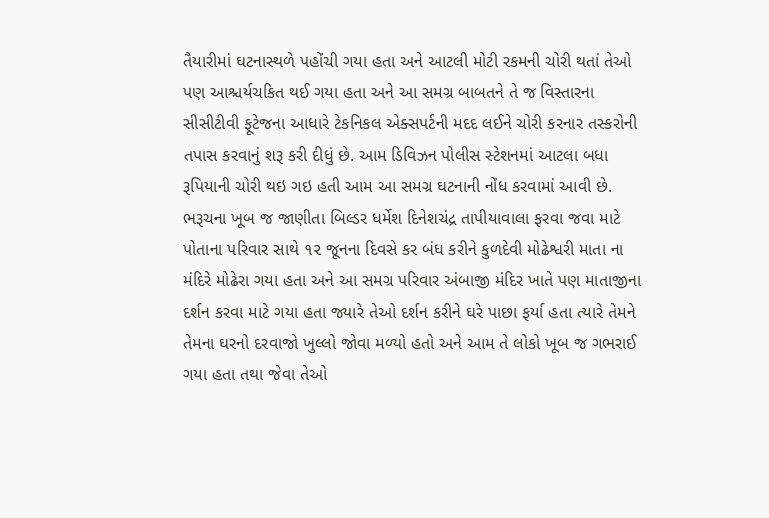તૈયારીમાં ઘટનાસ્થળે પહોંચી ગયા હતા અને આટલી મોટી રકમની ચોરી થતાં તેઓ પણ આશ્ચર્યચકિત થઈ ગયા હતા અને આ સમગ્ર બાબતને તે જ વિસ્તારના સીસીટીવી ફૂટેજના આધારે ટેકનિકલ એક્સપર્ટની મદદ લઈને ચોરી કરનાર તસ્કરોની તપાસ કરવાનું શરૂ કરી દીધું છે. આમ ડિવિઝન પોલીસ સ્ટેશનમાં આટલા બધા રૂપિયાની ચોરી થઇ ગઇ હતી આમ આ સમગ્ર ઘટનાની નોંધ કરવામાં આવી છે.
ભરૂચના ખૂબ જ જાણીતા બિલ્ડર ધર્મેશ દિનેશચંદ્ર તાપીયાવાલા ફરવા જવા માટે પોતાના પરિવાર સાથે ૧૨ જૂનના દિવસે કર બંધ કરીને કુળદેવી મોઢેશ્વરી માતા ના મંદિરે મોઢેરા ગયા હતા અને આ સમગ્ર પરિવાર અંબાજી મંદિર ખાતે પણ માતાજીના દર્શન કરવા માટે ગયા હતા જ્યારે તેઓ દર્શન કરીને ઘરે પાછા ફર્યા હતા ત્યારે તેમને તેમના ઘરનો દરવાજો ખુલ્લો જોવા મળ્યો હતો અને આમ તે લોકો ખૂબ જ ગભરાઈ ગયા હતા તથા જેવા તેઓ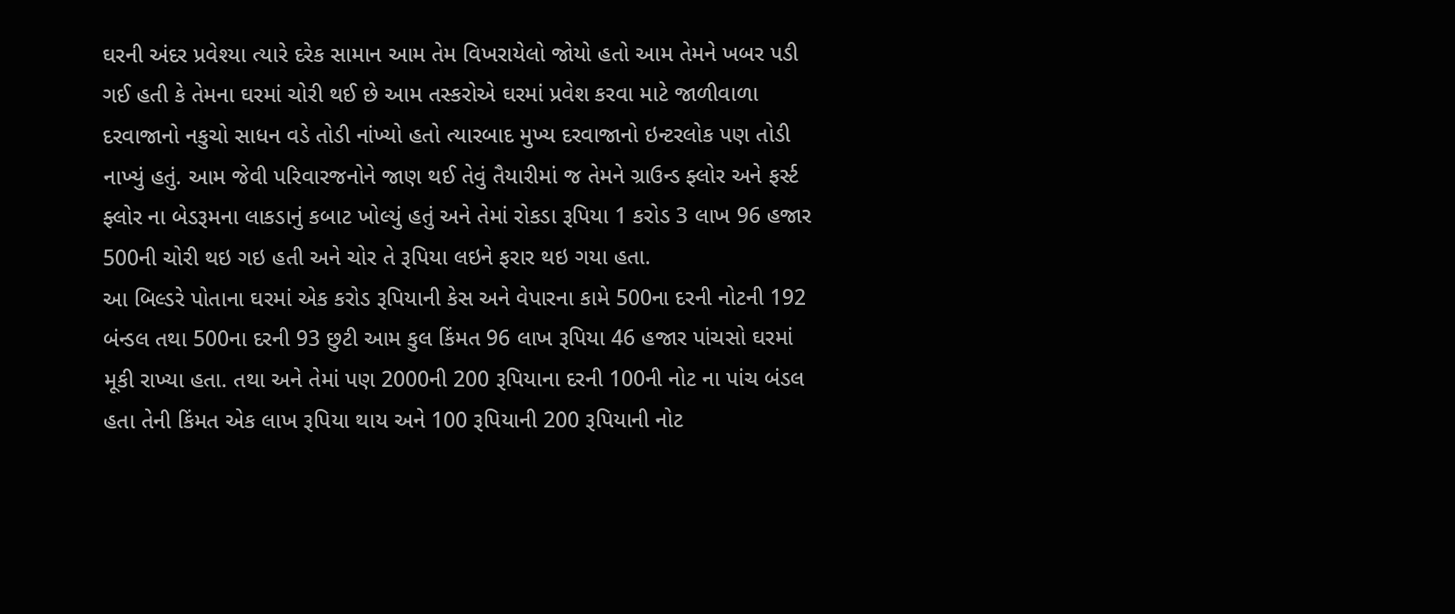ઘરની અંદર પ્રવેશ્યા ત્યારે દરેક સામાન આમ તેમ વિખરાયેલો જોયો હતો આમ તેમને ખબર પડી ગઈ હતી કે તેમના ઘરમાં ચોરી થઈ છે આમ તસ્કરોએ ઘરમાં પ્રવેશ કરવા માટે જાળીવાળા દરવાજાનો નકુચો સાધન વડે તોડી નાંખ્યો હતો ત્યારબાદ મુખ્ય દરવાજાનો ઇન્ટરલોક પણ તોડી નાખ્યું હતું. આમ જેવી પરિવારજનોને જાણ થઈ તેવું તૈયારીમાં જ તેમને ગ્રાઉન્ડ ફ્લોર અને ફર્સ્ટ ફ્લોર ના બેડરૂમના લાકડાનું કબાટ ખોલ્યું હતું અને તેમાં રોકડા રૂપિયા 1 કરોડ 3 લાખ 96 હજાર 500ની ચોરી થઇ ગઇ હતી અને ચોર તે રૂપિયા લઇને ફરાર થઇ ગયા હતા.
આ બિલ્ડરે પોતાના ઘરમાં એક કરોડ રૂપિયાની કેસ અને વેપારના કામે 500ના દરની નોટની 192 બંન્ડલ તથા 500ના દરની 93 છુટી આમ કુલ કિંમત 96 લાખ રૂપિયા 46 હજાર પાંચસો ઘરમાં મૂકી રાખ્યા હતા. તથા અને તેમાં પણ 2000ની 200 રૂપિયાના દરની 100ની નોટ ના પાંચ બંડલ હતા તેની કિંમત એક લાખ રૂપિયા થાય અને 100 રૂપિયાની 200 રૂપિયાની નોટ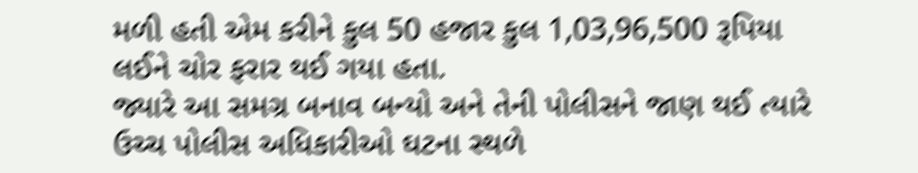મળી હતી એમ કરીને કુલ 50 હજાર કુલ 1,03,96,500 રૂપિયા લઈને ચોર ફરાર થઈ ગયા હતા.
જ્યારે આ સમગ્ર બનાવ બન્યો અને તેની પોલીસને જાણ થઈ ત્યારે ઉચ્ચ પોલીસ અધિકારીઓ ઘટના સ્થળે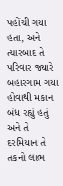પહોંચી ગયા હતા, અને ત્યારબાદ તે પરિવાર જ્યારે બહારગામ ગયા હોવાથી મકાન બંધ રહ્યું હતું અને તે દરમિયાન તે તકનો લાભ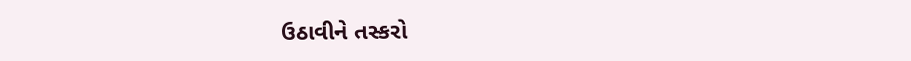ઉઠાવીને તસ્કરો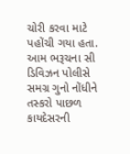ચોરી કરવા માટે પહોંચી ગયા હતા. આમ ભરૂચના સી ડિવિઝન પોલીસે સમગ્ર ગુનો નોંધીને તસ્કરો પાછળ કાયદેસરની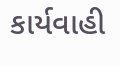કાર્યવાહી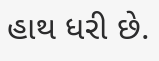હાથ ધરી છે.